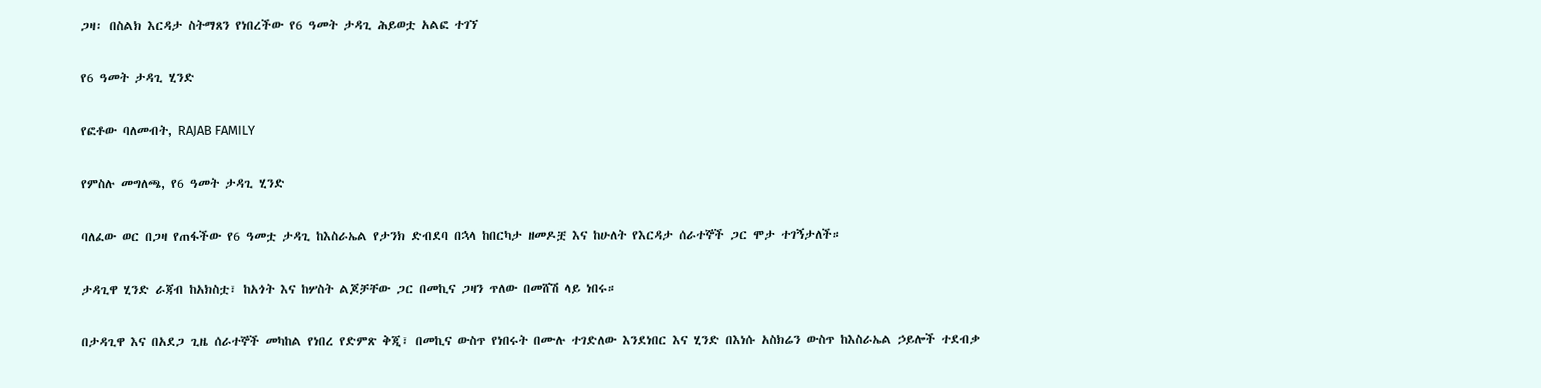ጋዛ፡ በስልክ እርዳታ ስትማጸን የነበረችው የ6 ዓመት ታዳጊ ሕይወቷ አልፎ ተገኘ

የ6 ዓመት ታዳጊ ሂንድ

የፎቶው ባለመብት, RAJAB FAMILY

የምስሉ መግለጫ, የ6 ዓመት ታዳጊ ሂንድ

ባለፈው ወር በጋዛ የጠፋችው የ6 ዓመቷ ታዳጊ ከእስራኤል የታንክ ድብደባ በኋላ ከበርካታ ዘመዶቿ እና ከሁለት የእርዳታ ሰራተኞች ጋር ሞታ ተገኝታለች።

ታዳጊዋ ሂንድ ራጃብ ከአክስቷ፣ ከአጎት እና ከሦስት ልጆቻቸው ጋር በመኪና ጋዛን ጥለው በመሸሽ ላይ ነበሩ።

በታዳጊዋ እና በአደጋ ጊዜ ሰራተኞች መካከል የነበረ የድምጽ ቅጂ፣ በመኪና ውስጥ የነበሩት በሙሉ ተገድለው እንደነበር እና ሂንድ በእነሱ አስክሬን ውስጥ ከእስራኤል ኃይሎች ተደብቃ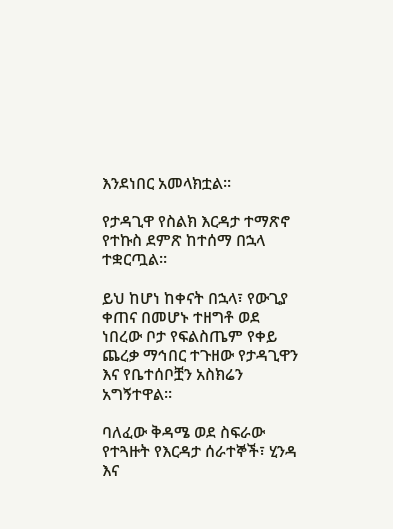እንደነበር አመላክቷል።

የታዳጊዋ የስልክ እርዳታ ተማጽኖ የተኩስ ደምጽ ከተሰማ በኋላ ተቋርጧል።

ይህ ከሆነ ከቀናት በኋላ፣ የውጊያ ቀጠና በመሆኑ ተዘግቶ ወደ ነበረው ቦታ የፍልስጤም የቀይ ጨረቃ ማኅበር ተጉዘው የታዳጊዋን እና የቤተሰቦቿን አስክሬን አግኝተዋል።

ባለፈው ቅዳሜ ወደ ስፍራው የተጓዙት የእርዳታ ሰራተኞች፣ ሂንዳ እና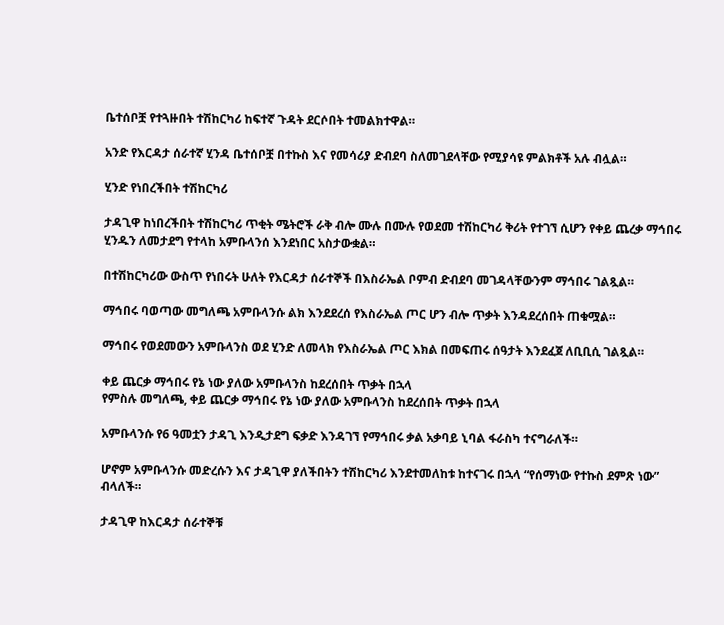ቤተሰቦቿ የተጓዙበት ተሽከርካሪ ከፍተኛ ጉዳት ደርሶበት ተመልክተዋል።

አንድ የእርዳታ ሰራተኛ ሂንዳ ቤተሰቦቿ በተኩስ እና የመሳሪያ ድብደባ ስለመገደላቸው የሚያሳዩ ምልክቶች አሉ ብሏል።

ሂንድ የነበረችበት ተሽከርካሪ

ታዳጊዋ ከነበረችበት ተሽከርካሪ ጥቂት ሜትሮች ራቅ ብሎ ሙሉ በሙሉ የወደመ ተሽከርካሪ ቅሪት የተገኘ ሲሆን የቀይ ጨረቃ ማኅበሩ ሂንዱን ለመታደግ የተላከ አምቡላንሰ እንደነበር አስታውቋል።

በተሽከርካሪው ውስጥ የነበሩት ሁለት የእርዳታ ሰራተኞች በእስራኤል ቦምብ ድብደባ መገዳላቸውንም ማኅበሩ ገልጿል።

ማኅበሩ ባወጣው መግለጫ አምቡላንሱ ልክ እንደደረሰ የእስራኤል ጦር ሆን ብሎ ጥቃት እንዳደረሰበት ጠቁሟል።

ማኅበሩ የወደመውን አምቡላንስ ወደ ሂንድ ለመላክ የእስራኤል ጦር እክል በመፍጠሩ ሰዓታት እንደፈጀ ለቢቢሲ ገልጿል።

ቀይ ጨርቃ ማኅበሩ የኔ ነው ያለው አምቡላንስ ከደረሰበት ጥቃት በኋላ
የምስሉ መግለጫ, ቀይ ጨርቃ ማኅበሩ የኔ ነው ያለው አምቡላንስ ከደረሰበት ጥቃት በኋላ

አምቡላንሱ የ6 ዓመቷን ታዳጊ እንዲታደግ ፍቃድ እንዳገኘ የማኅበሩ ቃል አቃባይ ኒባል ፋራስካ ተናግራለች።

ሆኖም አምቡላንሱ መድረሱን እና ታዳጊዋ ያለችበትን ተሽከርካሪ እንደተመለከቱ ከተናገሩ በኋላ “የሰማነው የተኩስ ደምጽ ነው” ብላለች።

ታዳጊዋ ከእርዳታ ሰራተኞቹ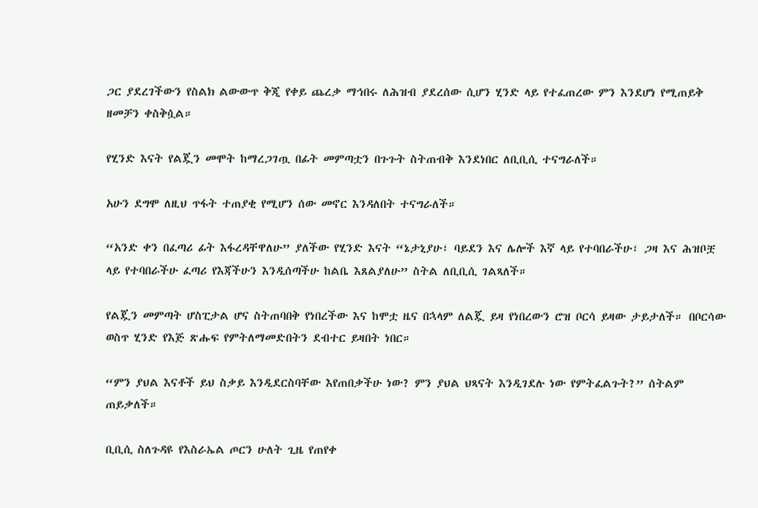ጋር ያደረገችውን የስልክ ልውውጥ ቅጂ የቀይ ጨረቃ ማኅበሩ ለሕዝብ ያደረሰው ሲሆን ሂንድ ላይ የተፈጠረው ምን እንደሆነ የሚጠይቅ ዘመቻን ቀስቅሷል።

የሂንድ እናት የልጇን መሞት ከማረጋገጧ በፊት መምጣቷን በጉጉት ስትጠብቅ እንደነበር ለቢቢሲ ተናግራለች።

አሁን ደግሞ ለዚህ ጥፋት ተጠያቂ የሚሆን ሰው መኖር እንዳለበት ተናግራለች።

“አንድ ቀን በፈጣሪ ፊት እፋረዳቸዋለሁ” ያለችው የሂንድ እናት “ኔታኒያሁ፣ ባይደን እና ሌሎች እኛ ላይ የተባበራችሁ፣ ጋዛ እና ሕዝቦቿ ላይ የተባበራችሁ ፈጣሪ የእጃችሁን እንዲሰጣችሁ ከልቤ እጸልያለሁ” ስትል ለቢቢሲ ገልጻለች።

የልጇን መምጣት ሆስፒታል ሆና ስትጠባበቅ የነበረችው እና ከሞቷ ዜና በኋላም ለልጇ ይዛ የነበረውን ሮዝ ቦርሳ ይዛው ታይታለች። በቦርሳው ወስጥ ሂንድ የእጅ ጽሑፍ የምትለማመድበትን ደብተር ይዛበት ነበር።

“ምን ያህል እናቶች ይህ ስቃይ እንዲደርስባቸው እየጠበቃችሁ ነው? ምን ያህል ህጻናት እንዲገደሉ ነው የምትፈልጉት?” ሰትልም ጠይቃለች።

ቢቢሲ ስለጉዳዩ የእስራኤል ጦርን ሁለት ጊዜ የጠየቀ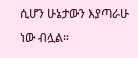ሲሆን ሁኔታውን እያጣራሁ ነው ብሏል።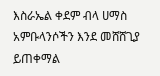እስራኤል ቀደም ብላ ሀማስ አምቡላንሶችን እንደ መሸሸጊያ ይጠቀማል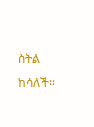ስትል ከሳለች።